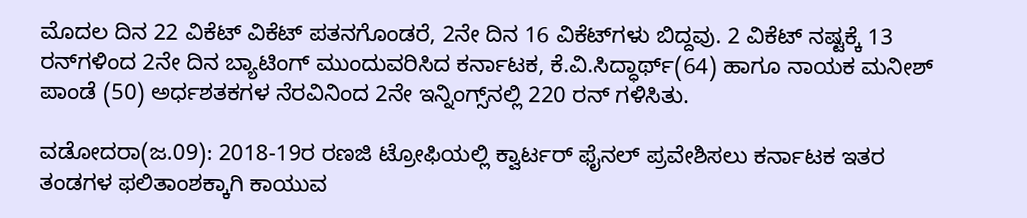ಮೊದಲ ದಿನ 22 ವಿಕೆಟ್‌ ವಿಕೆಟ್‌ ಪತನಗೊಂಡರೆ, 2ನೇ ದಿನ 16 ವಿಕೆಟ್‌ಗಳು ಬಿದ್ದವು. 2 ವಿಕೆಟ್‌ ನಷ್ಟಕ್ಕೆ 13 ರನ್‌ಗಳಿಂದ 2ನೇ ದಿನ ಬ್ಯಾಟಿಂಗ್‌ ಮುಂದುವರಿಸಿದ ಕರ್ನಾಟಕ, ಕೆ.ವಿ.ಸಿದ್ಧಾರ್ಥ್(64) ಹಾಗೂ ನಾಯಕ ಮನೀಶ್‌ ಪಾಂಡೆ (50) ಅರ್ಧಶತಕಗಳ ನೆರವಿನಿಂದ 2ನೇ ಇನ್ನಿಂಗ್ಸ್‌ನಲ್ಲಿ 220 ರನ್‌ ಗಳಿಸಿತು.

ವಡೋದರಾ(ಜ.09): 2018-19ರ ರಣಜಿ ಟ್ರೋಫಿಯಲ್ಲಿ ಕ್ವಾರ್ಟರ್‌ ಫೈನಲ್‌ ಪ್ರವೇಶಿಸಲು ಕರ್ನಾಟಕ ಇತರ ತಂಡಗಳ ಫಲಿತಾಂಶಕ್ಕಾಗಿ ಕಾಯುವ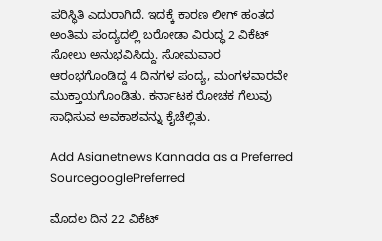ಪರಿಸ್ಥಿತಿ ಎದುರಾಗಿದೆ. ಇದಕ್ಕೆ ಕಾರಣ ಲೀಗ್‌ ಹಂತದ ಅಂತಿಮ ಪಂದ್ಯದಲ್ಲಿ ಬರೋಡಾ ವಿರುದ್ಧ 2 ವಿಕೆಟ್‌ ಸೋಲು ಅನುಭವಿಸಿದ್ದು. ಸೋಮವಾರ ಆರಂಭಗೊಂಡಿದ್ದ 4 ದಿನಗಳ ಪಂದ್ಯ, ಮಂಗಳವಾರವೇ ಮುಕ್ತಾಯಗೊಂಡಿತು. ಕರ್ನಾಟಕ ರೋಚಕ ಗೆಲುವು ಸಾಧಿಸುವ ಅವಕಾಶವನ್ನು ಕೈಚೆಲ್ಲಿತು.

Add Asianetnews Kannada as a Preferred SourcegooglePreferred

ಮೊದಲ ದಿನ 22 ವಿಕೆಟ್‌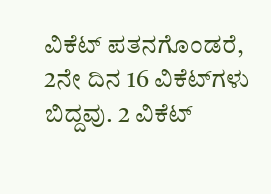ವಿಕೆಟ್‌ ಪತನಗೊಂಡರೆ, 2ನೇ ದಿನ 16 ವಿಕೆಟ್‌ಗಳು ಬಿದ್ದವು. 2 ವಿಕೆಟ್‌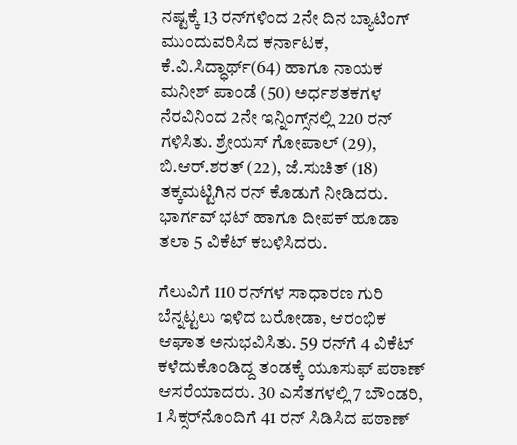ನಷ್ಟಕ್ಕೆ 13 ರನ್‌ಗಳಿಂದ 2ನೇ ದಿನ ಬ್ಯಾಟಿಂಗ್‌ ಮುಂದುವರಿಸಿದ ಕರ್ನಾಟಕ, ಕೆ.ವಿ.ಸಿದ್ಧಾರ್ಥ್(64) ಹಾಗೂ ನಾಯಕ ಮನೀಶ್‌ ಪಾಂಡೆ (50) ಅರ್ಧಶತಕಗಳ ನೆರವಿನಿಂದ 2ನೇ ಇನ್ನಿಂಗ್ಸ್‌ನಲ್ಲಿ 220 ರನ್‌ ಗಳಿಸಿತು. ಶ್ರೇಯಸ್‌ ಗೋಪಾಲ್‌ (29), ಬಿ.ಆರ್‌.ಶರತ್‌ (22), ಜೆ.ಸುಚಿತ್‌ (18) ತಕ್ಕಮಟ್ಟಿಗಿನ ರನ್‌ ಕೊಡುಗೆ ನೀಡಿದರು. ಭಾರ್ಗವ್‌ ಭಟ್‌ ಹಾಗೂ ದೀಪಕ್‌ ಹೂಡಾ ತಲಾ 5 ವಿಕೆಟ್‌ ಕಬಳಿಸಿದರು.

ಗೆಲುವಿಗೆ 110 ರನ್‌ಗಳ ಸಾಧಾರಣ ಗುರಿ ಬೆನ್ನಟ್ಟಲು ಇಳಿದ ಬರೋಡಾ, ಆರಂಭಿಕ ಆಘಾತ ಅನುಭವಿಸಿತು. 59 ರನ್‌ಗೆ 4 ವಿಕೆಟ್‌ ಕಳೆದುಕೊಂಡಿದ್ದ ತಂಡಕ್ಕೆ ಯೂಸುಫ್‌ ಪಠಾಣ್‌ ಆಸರೆಯಾದರು. 30 ಎಸೆತಗಳಲ್ಲಿ 7 ಬೌಂಡರಿ, 1 ಸಿಕ್ಸರ್‌ನೊಂದಿಗೆ 41 ರನ್‌ ಸಿಡಿಸಿದ ಪಠಾಣ್‌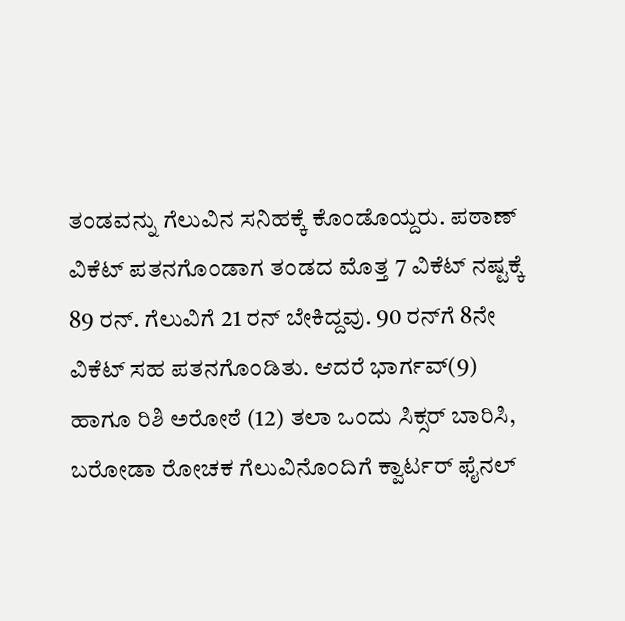ತಂಡವನ್ನು ಗೆಲುವಿನ ಸನಿಹಕ್ಕೆ ಕೊಂಡೊಯ್ದರು. ಪಠಾಣ್‌ ವಿಕೆಟ್‌ ಪತನಗೊಂಡಾಗ ತಂಡದ ಮೊತ್ತ 7 ವಿಕೆಟ್‌ ನಷ್ಟಕ್ಕೆ 89 ರನ್‌. ಗೆಲುವಿಗೆ 21 ರನ್‌ ಬೇಕಿದ್ದವು. 90 ರನ್‌ಗೆ 8ನೇ ವಿಕೆಟ್‌ ಸಹ ಪತನಗೊಂಡಿತು. ಆದರೆ ಭಾರ್ಗವ್‌(9) ಹಾಗೂ ರಿಶಿ ಅರೋಠೆ (12) ತಲಾ ಒಂದು ಸಿಕ್ಸರ್‌ ಬಾರಿಸಿ, ಬರೋಡಾ ರೋಚಕ ಗೆಲುವಿನೊಂದಿಗೆ ಕ್ವಾರ್ಟರ್‌ ಫೈನಲ್‌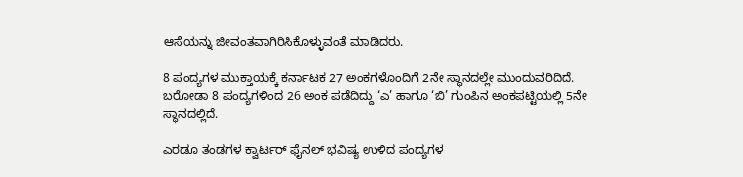ಆಸೆಯನ್ನು ಜೀವಂತವಾಗಿರಿಸಿಕೊಳ್ಳುವಂತೆ ಮಾಡಿದರು.

8 ಪಂದ್ಯಗಳ ಮುಕ್ತಾಯಕ್ಕೆ ಕರ್ನಾಟಕ 27 ಅಂಕಗಳೊಂದಿಗೆ 2ನೇ ಸ್ಥಾನದಲ್ಲೇ ಮುಂದುವರಿದಿದೆ. ಬರೋಡಾ 8 ಪಂದ್ಯಗಳಿಂದ 26 ಅಂಕ ಪಡೆದಿದ್ದು ‘ಎ’ ಹಾಗೂ ‘ಬಿ’ ಗುಂಪಿನ ಅಂಕಪಟ್ಟಿಯಲ್ಲಿ 5ನೇ ಸ್ಥಾನದಲ್ಲಿದೆ.

ಎರಡೂ ತಂಡಗಳ ಕ್ವಾರ್ಟರ್‌ ಫೈನಲ್‌ ಭವಿಷ್ಯ ಉಳಿದ ಪಂದ್ಯಗಳ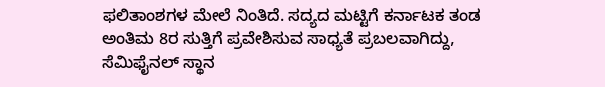ಫಲಿತಾಂಶಗಳ ಮೇಲೆ ನಿಂತಿದೆ. ಸದ್ಯದ ಮಟ್ಟಿಗೆ ಕರ್ನಾಟಕ ತಂಡ ಅಂತಿಮ 8ರ ಸುತ್ತಿಗೆ ಪ್ರವೇಶಿಸುವ ಸಾಧ್ಯತೆ ಪ್ರಬಲವಾಗಿದ್ದು, ಸೆಮಿಫೈನಲ್‌ ಸ್ಥಾನ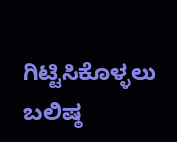ಗಿಟ್ಟಿಸಿಕೊಳ್ಳಲು ಬಲಿಷ್ಠ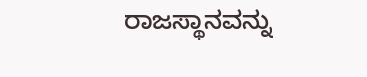ರಾಜಸ್ಥಾನವನ್ನು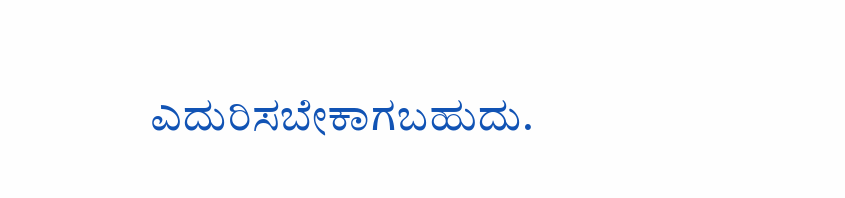ಎದುರಿಸಬೇಕಾಗಬಹುದು.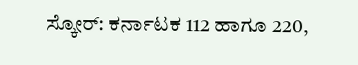ಸ್ಕೋರ್‌: ಕರ್ನಾಟಕ 112 ಹಾಗೂ 220,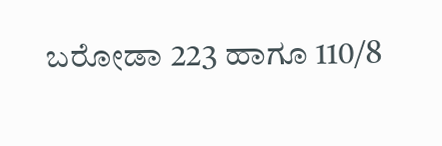ಬರೋಡಾ 223 ಹಾಗೂ 110/8